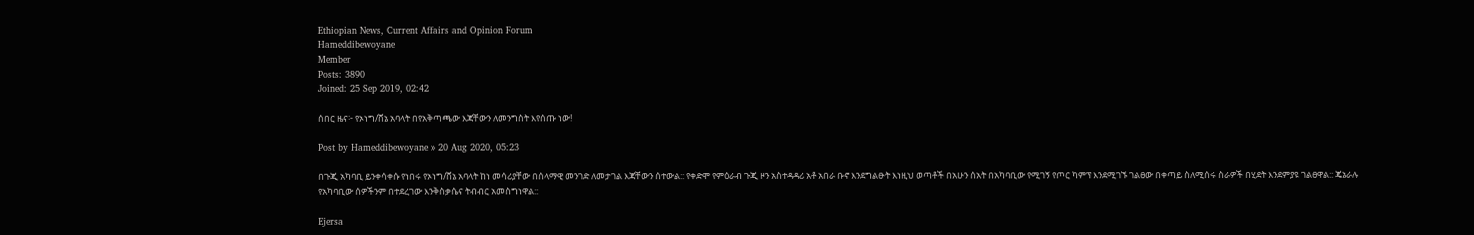Ethiopian News, Current Affairs and Opinion Forum
Hameddibewoyane
Member
Posts: 3890
Joined: 25 Sep 2019, 02:42

ሰበር ዜና፦ የኦነግ/ሸኔ አባላት በየአቅጣጫው እጃቸውን ለመንግስት እየሰጡ ነው!

Post by Hameddibewoyane » 20 Aug 2020, 05:23

በጉጂ አካባቢ ይንቀሳቀሱ የነበሩ የኦነግ/ሸኔ አባላት ከነ መሳሪያቸው በሰላማዊ መንገድ ለመታገል እጃቸውን ሰተውል:: የቀድሞ የምዕራብ ጉጂ ዞን አስተዳዳሪ አቶ አበራ ቡኖ እንደግልፁት እነዚህ ወጣቶች በአሁን ሰአት በአካባቢው የሚገኝ የጦር ካምፕ እንደሚገኙ ገልፀው በቀጣይ ስለሚሰሩ ስራዎች በሂደት እንደምያዩ ገልፀዋል:: ጄኔራሉ የአካባቢው ሰዎችንም በተደረገው እንቅስቃሴና ትብብር አመስግነዋል::

Ejersa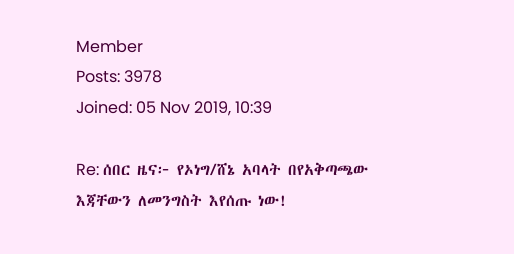Member
Posts: 3978
Joined: 05 Nov 2019, 10:39

Re: ሰበር ዜና፦ የኦነግ/ሸኔ አባላት በየአቅጣጫው እጃቸውን ለመንግስት እየሰጡ ነው!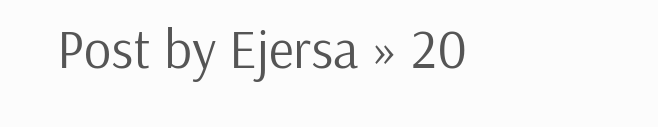Post by Ejersa » 20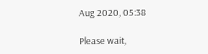Aug 2020, 05:38

Please wait,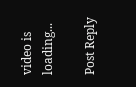video is loading...

Post Reply